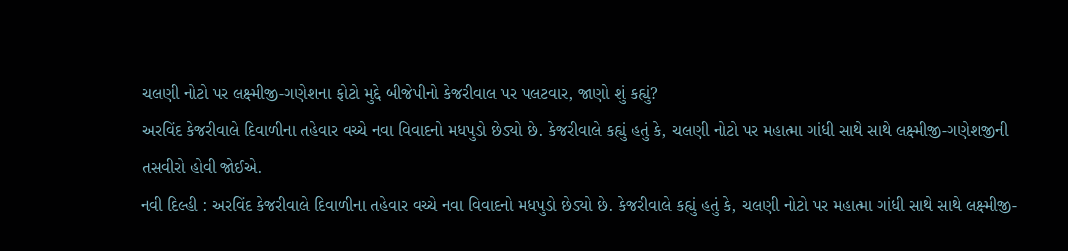ચલણી નોટો પર લક્ષ્મીજી-ગણેશના ફોટો મુદ્દે બીજેપીનો કેજરીવાલ પર પલટવાર, જાણો શું કહ્યું?
અરવિંદ કેજરીવાલે દિવાળીના તહેવાર વચ્ચે નવા વિવાદનો મધપુડો છેડ્યો છે. કેજરીવાલે કહ્યું હતું કે, ચલણી નોટો પર મહાત્મા ગાંધી સાથે સાથે લક્ષ્મીજી-ગણેશજીની તસવીરો હોવી જોઈએ.
નવી દિલ્હી : અરવિંદ કેજરીવાલે દિવાળીના તહેવાર વચ્ચે નવા વિવાદનો મધપુડો છેડ્યો છે. કેજરીવાલે કહ્યું હતું કે, ચલણી નોટો પર મહાત્મા ગાંધી સાથે સાથે લક્ષ્મીજી-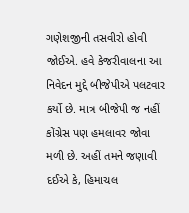ગણેશજીની તસવીરો હોવી જોઈએ. હવે કેજરીવાલના આ નિવેદન મુદ્દે બીજેપીએ પલટવાર કર્યો છે. માત્ર બીજેપી જ નહીં કોંગ્રેસ પણ હમલાવર જોવા મળી છે. અહીં તમને જણાવી દઈએ કે, હિમાચલ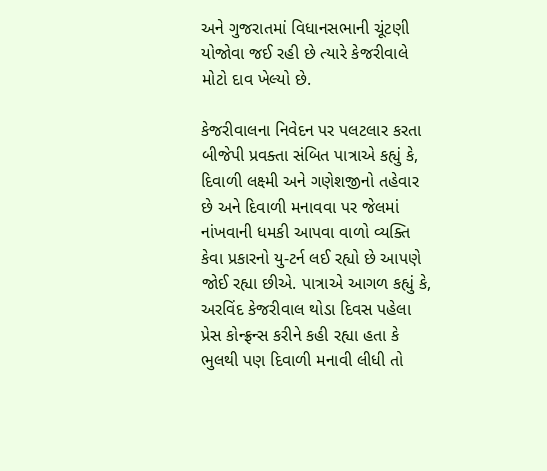અને ગુજરાતમાં વિધાનસભાની ચૂંટણી યોજોવા જઈ રહી છે ત્યારે કેજરીવાલે મોટો દાવ ખેલ્યો છે.

કેજરીવાલના નિવેદન પર પલટલાર કરતા બીજેપી પ્રવક્તા સંબિત પાત્રાએ કહ્યું કે, દિવાળી લક્ષ્મી અને ગણેશજીનો તહેવાર છે અને દિવાળી મનાવવા પર જેલમાં નાંખવાની ધમકી આપવા વાળો વ્યક્તિ કેવા પ્રકારનો યુ-ટર્ન લઈ રહ્યો છે આપણે જોઈ રહ્યા છીએ. પાત્રાએ આગળ કહ્યું કે, અરવિંદ કેજરીવાલ થોડા દિવસ પહેલા પ્રેસ કોન્ફ્રન્સ કરીને કહી રહ્યા હતા કે ભુલથી પણ દિવાળી મનાવી લીધી તો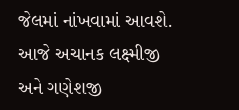જેલમાં નાંખવામાં આવશે. આજે અચાનક લક્ષ્મીજી અને ગણેશજી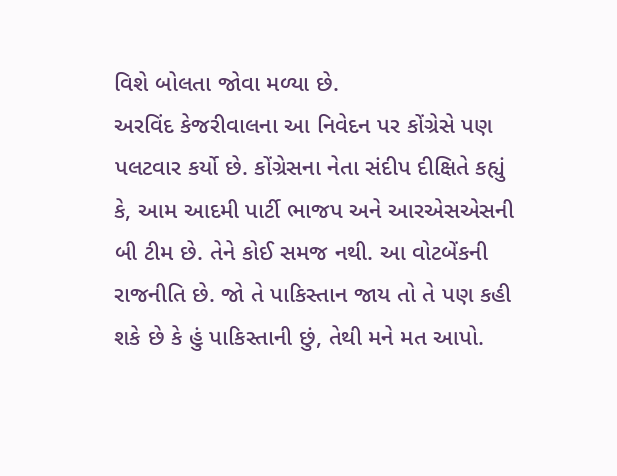વિશે બોલતા જોવા મળ્યા છે.
અરવિંદ કેજરીવાલના આ નિવેદન પર કોંગ્રેસે પણ પલટવાર કર્યો છે. કોંગ્રેસના નેતા સંદીપ દીક્ષિતે કહ્યું કે, આમ આદમી પાર્ટી ભાજપ અને આરએસએસની બી ટીમ છે. તેને કોઈ સમજ નથી. આ વોટબેંકની રાજનીતિ છે. જો તે પાકિસ્તાન જાય તો તે પણ કહી શકે છે કે હું પાકિસ્તાની છું, તેથી મને મત આપો.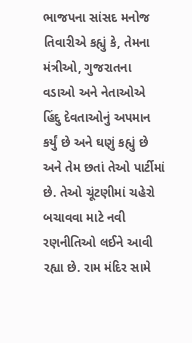ભાજપના સાંસદ મનોજ તિવારીએ કહ્યું કે, તેમના મંત્રીઓ, ગુજરાતના વડાઓ અને નેતાઓએ હિંદુ દેવતાઓનું અપમાન કર્યું છે અને ઘણું કહ્યું છે અને તેમ છતાં તેઓ પાર્ટીમાં છે. તેઓ ચૂંટણીમાં ચહેરો બચાવવા માટે નવી રણનીતિઓ લઈને આવી રહ્યા છે. રામ મંદિર સામે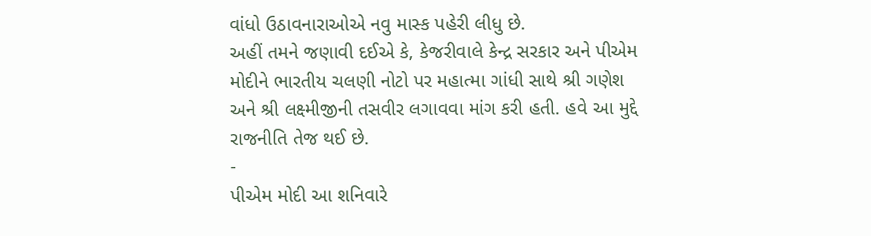વાંધો ઉઠાવનારાઓએ નવુ માસ્ક પહેરી લીધુ છે.
અહીં તમને જણાવી દઈએ કે, કેજરીવાલે કેન્દ્ર સરકાર અને પીએમ મોદીને ભારતીય ચલણી નોટો પર મહાત્મા ગાંધી સાથે શ્રી ગણેશ અને શ્રી લક્ષ્મીજીની તસવીર લગાવવા માંગ કરી હતી. હવે આ મુદ્દે રાજનીતિ તેજ થઈ છે.
-
પીએમ મોદી આ શનિવારે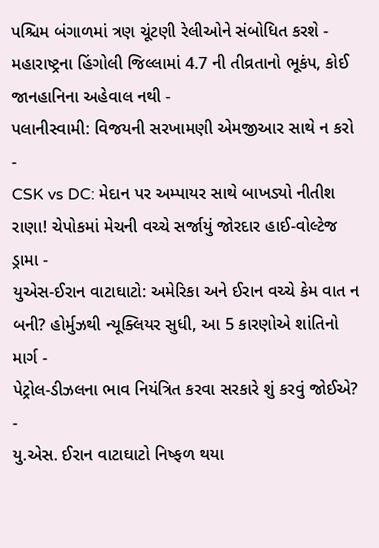પશ્ચિમ બંગાળમાં ત્રણ ચૂંટણી રેલીઓને સંબોધિત કરશે -
મહારાષ્ટ્રના હિંગોલી જિલ્લામાં 4.7 ની તીવ્રતાનો ભૂકંપ, કોઈ જાનહાનિના અહેવાલ નથી -
પલાનીસ્વામી: વિજયની સરખામણી એમજીઆર સાથે ન કરો -
CSK vs DC: મેદાન પર અમ્પાયર સાથે બાખડ્યો નીતીશ રાણા! ચેપોકમાં મેચની વચ્ચે સર્જાયું જોરદાર હાઈ-વોલ્ટેજ ડ્રામા -
યુએસ-ઈરાન વાટાઘાટો: અમેરિકા અને ઈરાન વચ્ચે કેમ વાત ન બની? હોર્મુઝથી ન્યૂક્લિયર સુધી, આ 5 કારણોએ શાંતિનો માર્ગ -
પેટ્રોલ-ડીઝલના ભાવ નિયંત્રિત કરવા સરકારે શું કરવું જોઈએ? -
યુ.એસ. ઈરાન વાટાઘાટો નિષ્ફળ થયા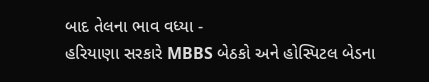બાદ તેલના ભાવ વધ્યા -
હરિયાણા સરકારે MBBS બેઠકો અને હોસ્પિટલ બેડના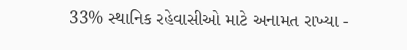33% સ્થાનિક રહેવાસીઓ માટે અનામત રાખ્યા -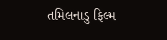તમિલનાડુ ફિલ્મ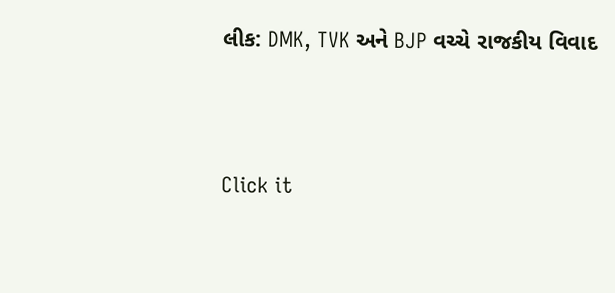લીક: DMK, TVK અને BJP વચ્ચે રાજકીય વિવાદ




Click it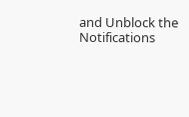and Unblock the Notifications